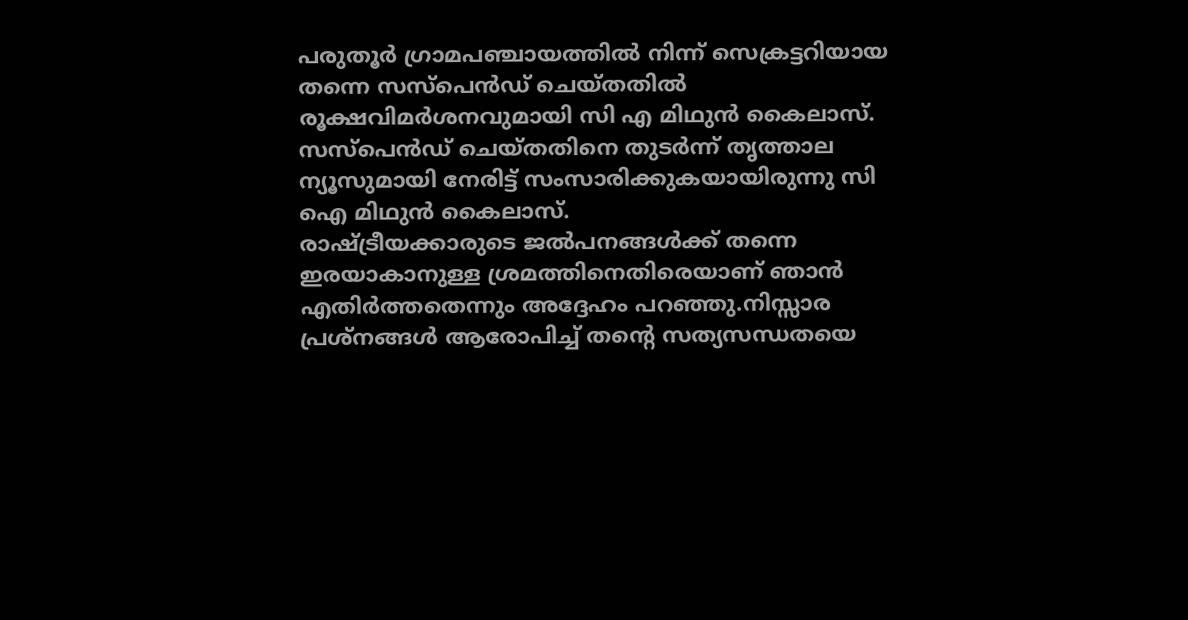പരുതൂർ ഗ്രാമപഞ്ചായത്തിൽ നിന്ന് സെക്രട്ടറിയായ തന്നെ സസ്പെൻഡ് ചെയ്തതിൽ രൂക്ഷവിമർശനവുമായി സി എ മിഥുൻ കൈലാസ്. സസ്പെൻഡ് ചെയ്തതിനെ തുടർന്ന് തൃത്താല ന്യൂസുമായി നേരിട്ട് സംസാരിക്കുകയായിരുന്നു സി ഐ മിഥുൻ കൈലാസ്.
രാഷ്ട്രീയക്കാരുടെ ജൽപനങ്ങൾക്ക് തന്നെ ഇരയാകാനുള്ള ശ്രമത്തിനെതിരെയാണ് ഞാൻ എതിർത്തതെന്നും അദ്ദേഹം പറഞ്ഞു.നിസ്സാര പ്രശ്നങ്ങൾ ആരോപിച്ച് തന്റെ സത്യസന്ധതയെ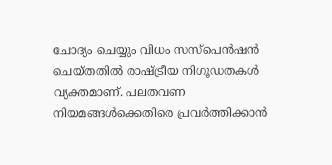ചോദ്യം ചെയ്യും വിധം സസ്പെൻഷൻ ചെയ്തതിൽ രാഷ്ട്രീയ നിഗൂഡതകൾ വ്യക്തമാണ്. പലതവണ നിയമങ്ങൾക്കെതിരെ പ്രവർത്തിക്കാൻ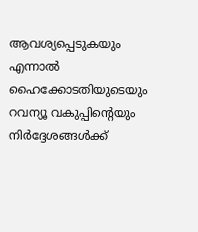ആവശ്യപ്പെടുകയും എന്നാൽ ഹൈക്കോടതിയുടെയും റവന്യൂ വകുപ്പിന്റെയും നിർദ്ദേശങ്ങൾക്ക്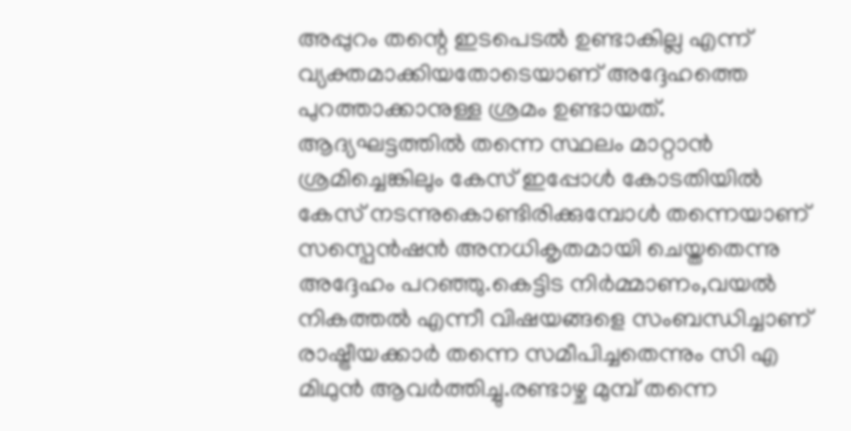അപ്പുറം തന്റെ ഇടപെടൽ ഉണ്ടാകില്ല എന്ന് വ്യക്തമാക്കിയതോടെയാണ് അദ്ദേഹത്തെ പുറത്താക്കാനുള്ള ശ്രമം ഉണ്ടായത്.
ആദ്യഘട്ടത്തിൽ തന്നെ സ്ഥലം മാറ്റാൻ ശ്രമിച്ചെങ്കിലും കേസ് ഇപ്പോൾ കോടതിയിൽ കേസ് നടന്നുകൊണ്ടിരിക്കുമ്പോൾ തന്നെയാണ് സസ്പെൻഷൻ അനധികൃതമായി ചെയ്തതെന്നു അദ്ദേഹം പറഞ്ഞു.കെട്ടിട നിർമ്മാണം,വയൽ നികത്തൽ എന്നീ വിഷയങ്ങളെ സംബന്ധിച്ചാണ് രാഷ്ട്രീയക്കാർ തന്നെ സമീപിച്ചതെന്നും സി എ മിഥുൻ ആവർത്തിച്ചു.രണ്ടാഴ്ച മുമ്പ് തന്നെ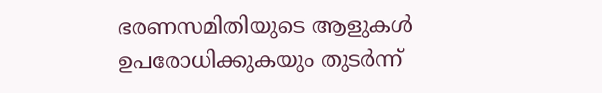ഭരണസമിതിയുടെ ആളുകൾ ഉപരോധിക്കുകയും തുടർന്ന്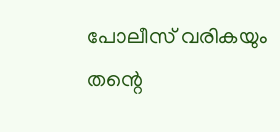പോലീസ് വരികയും തന്റെ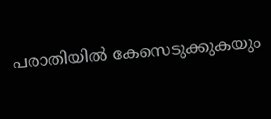പരാതിയിൽ കേസെടുക്കുകയും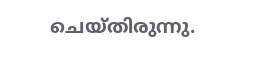ചെയ്തിരുന്നു.